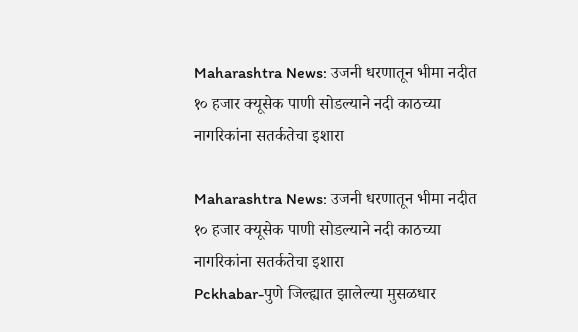Maharashtra News: उजनी धरणातून भीमा नदीत १० हजार क्यूसेक पाणी सोडल्याने नदी काठच्या नागरिकांना सतर्कतेचा इशारा

Maharashtra News: उजनी धरणातून भीमा नदीत १० हजार क्यूसेक पाणी सोडल्याने नदी काठच्या नागरिकांना सतर्कतेचा इशारा
Pckhabar-पुणे जिल्ह्यात झालेल्या मुसळधार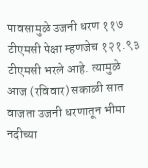पावसामुळे उजनी धरण ११७ टीएमसी पेक्षा म्हणजेच १२१.९३ टीएमसी भरले आहे. त्यामुळे आज (रविवार) सकाळी सात वाजता उजनी धरणातून भीमा नदीच्या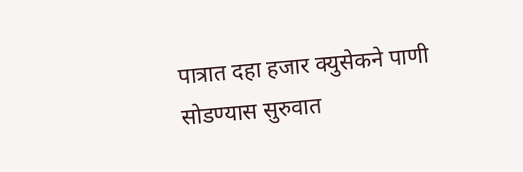पात्रात दहा हजार क्युसेकने पाणी सोडण्यास सुरुवात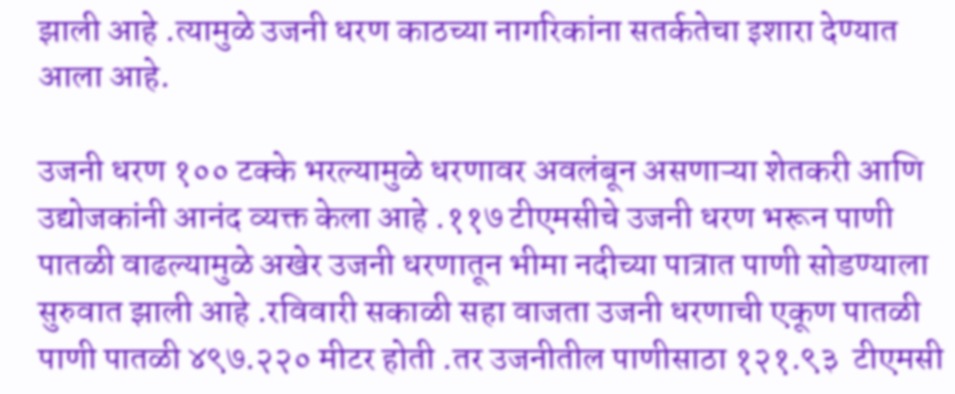झाली आहे .त्यामुळे उजनी धरण काठच्या नागरिकांना सतर्कतेचा इशारा देण्यात आला आहे.

उजनी धरण १०० टक्के भरल्यामुळे धरणावर अवलंबून असणाऱ्या शेतकरी आणि उद्योजकांनी आनंद व्यक्त केला आहे .११७ टीएमसीचे उजनी धरण भरून पाणी पातळी वाढल्यामुळे अखेर उजनी धरणातून भीमा नदीच्या पात्रात पाणी सोडण्याला सुरुवात झाली आहे .रविवारी सकाळी सहा वाजता उजनी धरणाची एकूण पातळी पाणी पातळी ४९७.२२० मीटर होती .तर उजनीतील पाणीसाठा १२१.९३  टीएमसी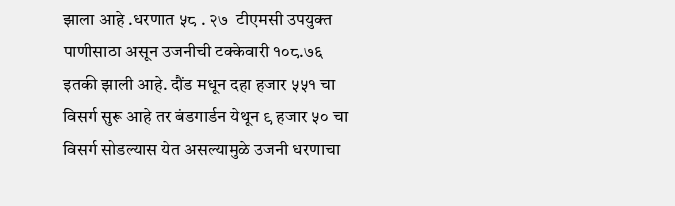झाला आहे .धरणात ५८ . २७  टीएमसी उपयुक्त पाणीसाठा असून उजनीची टक्केवारी १०८.७६ इतकी झाली आहे. दौंड मधून दहा हजार ५५१ चा विसर्ग सुरू आहे तर बंडगार्डन येथून ९ हजार ५० चा विसर्ग सोडल्यास येत असल्यामुळे उजनी धरणाचा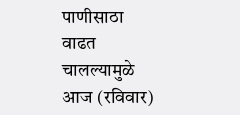पाणीसाठा वाढत चालल्यामुळे  आज (रविवार)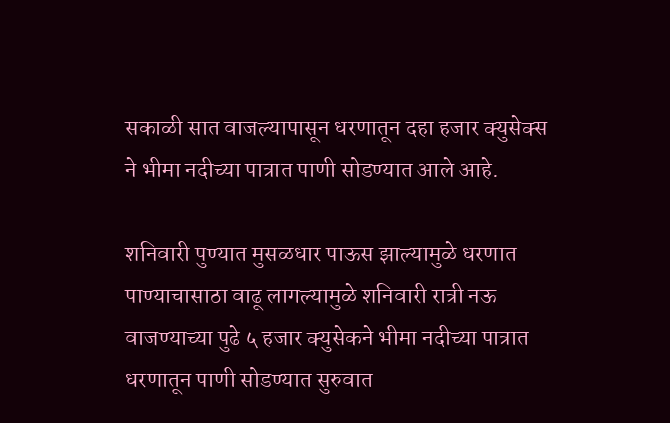सकाळी सात वाजल्यापासून धरणातून दहा हजार क्युसेक्स ने भीमा नदीच्या पात्रात पाणी सोडण्यात आले आहे.

शनिवारी पुण्यात मुसळधार पाऊस झाल्यामुळे धरणात पाण्याचासाठा वाढू लागल्यामुळे शनिवारी रात्री नऊ वाजण्याच्या पुढे ५ हजार क्‍युसेकने भीमा नदीच्या पात्रात धरणातून पाणी सोडण्यात सुरुवात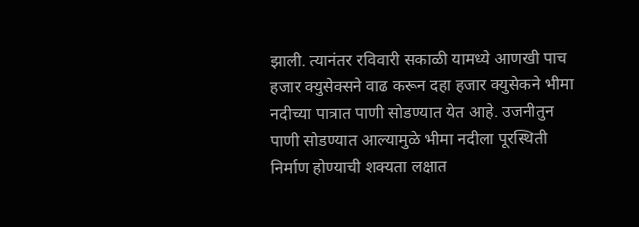झाली. त्यानंतर रविवारी सकाळी यामध्ये आणखी पाच हजार क्युसेक्सने वाढ करून दहा हजार क्‍युसेकने भीमा नदीच्या पात्रात पाणी सोडण्यात येत आहे. उजनीतुन पाणी सोडण्यात आल्यामुळे भीमा नदीला पूरस्थिती निर्माण होण्याची शक्यता लक्षात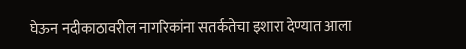घेऊन नदीकाठावरील नागरिकांना सतर्कतेचा इशारा देण्यात आला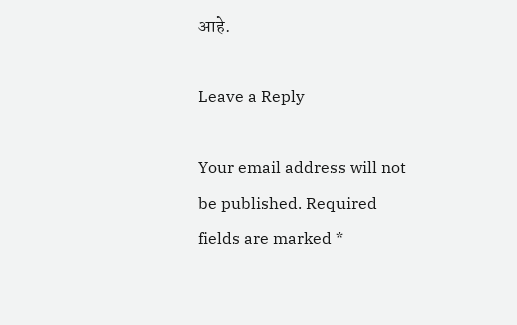आहे.

Leave a Reply

Your email address will not be published. Required fields are marked *